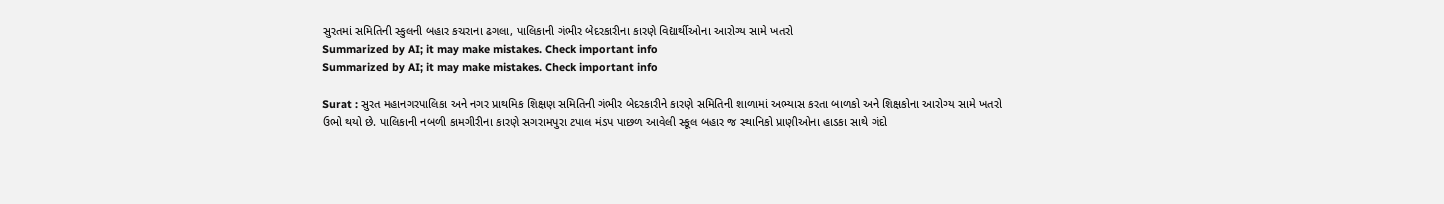સુરતમાં સમિતિની સ્કુલની બહાર કચરાના ઢગલા, પાલિકાની ગંભીર બેદરકારીના કારણે વિદ્યાર્થીઓના આરોગ્ય સામે ખતરો
Summarized by AI; it may make mistakes. Check important info
Summarized by AI; it may make mistakes. Check important info

Surat : સુરત મહાનગરપાલિકા અને નગર પ્રાથમિક શિક્ષણ સમિતિની ગંભીર બેદરકારીને કારણે સમિતિની શાળામાં અભ્યાસ કરતા બાળકો અને શિક્ષકોના આરોગ્ય સામે ખતરો ઉભો થયો છે. પાલિકાની નબળી કામગીરીના કારણે સગરામપુરા ટપાલ મંડપ પાછળ આવેલી સ્કૂલ બહાર જ સ્થાનિકો પ્રાણીઓના હાડકા સાથે ગંદો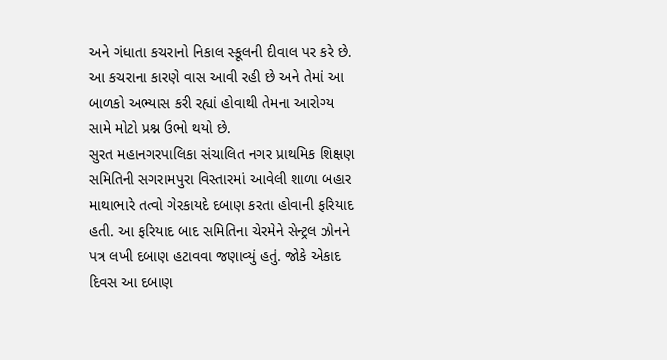અને ગંધાતા કચરાનો નિકાલ સ્કૂલની દીવાલ પર કરે છે. આ કચરાના કારણે વાસ આવી રહી છે અને તેમાં આ બાળકો અભ્યાસ કરી રહ્યાં હોવાથી તેમના આરોગ્ય સામે મોટો પ્રશ્ન ઉભો થયો છે.
સુરત મહાનગરપાલિકા સંચાલિત નગર પ્રાથમિક શિક્ષણ સમિતિની સગરામપુરા વિસ્તારમાં આવેલી શાળા બહાર માથાભારે તત્વો ગેરકાયદે દબાણ કરતા હોવાની ફરિયાદ હતી. આ ફરિયાદ બાદ સમિતિના ચેરમેને સેન્ટ્રલ ઝોનને પત્ર લખી દબાણ હટાવવા જણાવ્યું હતું. જોકે એકાદ દિવસ આ દબાણ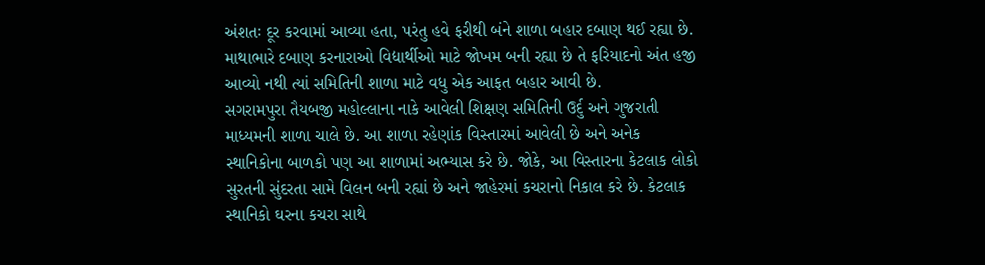અંશતઃ દૂર કરવામાં આવ્યા હતા, પરંતુ હવે ફરીથી બંને શાળા બહાર દબાણ થઈ રહ્યા છે. માથાભારે દબાણ કરનારાઓ વિદ્યાર્થીઓ માટે જોખમ બની રહ્યા છે તે ફરિયાદનો અંત હજી આવ્યો નથી ત્યાં સમિતિની શાળા માટે વધુ એક આફત બહાર આવી છે.
સગરામપુરા તૈયબજી મહોલ્લાના નાકે આવેલી શિક્ષણ સમિતિની ઉર્દુ અને ગુજરાતી માધ્યમની શાળા ચાલે છે. આ શાળા રહેણાંક વિસ્તારમાં આવેલી છે અને અનેક સ્થાનિકોના બાળકો પણ આ શાળામાં અભ્યાસ કરે છે. જોકે, આ વિસ્તારના કેટલાક લોકો સુરતની સુંદરતા સામે વિલન બની રહ્યાં છે અને જાહેરમાં કચરાનો નિકાલ કરે છે. કેટલાક સ્થાનિકો ઘરના કચરા સાથે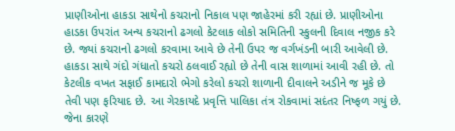પ્રાણીઓના હાકડા સાથેનો કચરાનો નિકાલ પણ જાહેરમાં કરી રહ્યાં છે. પ્રાણીઓના હાડકા ઉપરાંત અન્ય કચરાનો ઢગલો કેટલાક લોકો સમિતિની સ્કુલની દિવાલ નજીક કરે છે. જ્યાં કચરાનો ઢગલો કરવામા આવે છે તેની ઉપર જ વર્ગખંડની બારી આવેલી છે. હાકડા સાથે ગંદો ગંધાતો કચરો ઠલવાઈ રહ્યો છે તેની વાસ શાળામાં આવી રહી છે. તો કેટલીક વખત સફાઈ કામદારો ભેગો કરેલો કચરો શાળાની દીવાલને અડીને જ મૂકે છે તેવી પણ ફરિયાદ છે. આ ગેરકાયદે પ્રવૃત્તિ પાલિકા તંત્ર રોકવામાં સદંતર નિષ્ફળ ગયું છે. જેના કારણે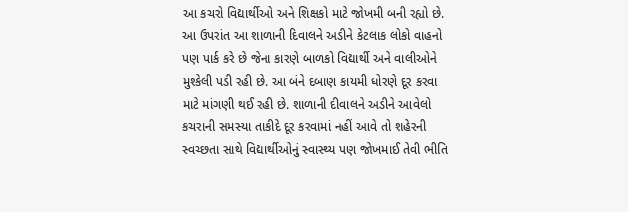આ કચરો વિદ્યાર્થીઓ અને શિક્ષકો માટે જોખમી બની રહ્યો છે.
આ ઉપરાંત આ શાળાની દિવાલને અડીને કેટલાક લોકો વાહનો પણ પાર્ક કરે છે જેના કારણે બાળકો વિદ્યાર્થી અને વાલીઓને મુશ્કેલી પડી રહી છે. આ બંને દબાણ કાયમી ધોરણે દૂર કરવા માટે માંગણી થઈ રહી છે. શાળાની દીવાલને અડીને આવેલો કચરાની સમસ્યા તાકીદે દૂર કરવામાં નહીં આવે તો શહેરની સ્વચ્છતા સાથે વિદ્યાર્થીઓનું સ્વાસ્થ્ય પણ જોખમાઈ તેવી ભીતિ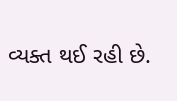વ્યક્ત થઈ રહી છે.